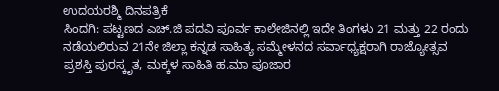ಉದಯರಶ್ಮಿ ದಿನಪತ್ರಿಕೆ
ಸಿಂದಗಿ: ಪಟ್ಟಣದ ಎಚ್.ಜಿ ಪದವಿ ಪೂರ್ವ ಕಾಲೇಜಿನಲ್ಲಿ ಇದೇ ತಿಂಗಳು 21 ಮತ್ತು 22 ರಂದು ನಡೆಯಲಿರುವ 21ನೇ ಜಿಲ್ಲಾ ಕನ್ನಡ ಸಾಹಿತ್ಯ ಸಮ್ಮೇಳನದ ಸರ್ವಾಧ್ಯಕ್ಷರಾಗಿ ರಾಜ್ಯೋತ್ಸವ ಪ್ರಶಸ್ತಿ ಪುರಸ್ಕೃತ, ಮಕ್ಕಳ ಸಾಹಿತಿ ಹ.ಮಾ ಪೂಜಾರ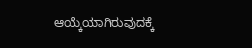ಆಯ್ಕೆಯಾಗಿರುವುದಕ್ಕೆ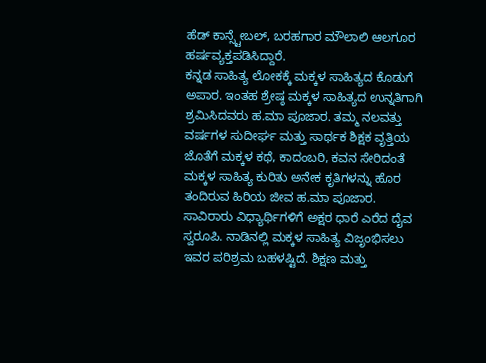ಹೆಡ್ ಕಾನ್ಸ್ಟೇಬಲ್, ಬರಹಗಾರ ಮೌಲಾಲಿ ಆಲಗೂರ ಹರ್ಷವ್ಯಕ್ತಪಡಿಸಿದ್ದಾರೆ.
ಕನ್ನಡ ಸಾಹಿತ್ಯ ಲೋಕಕ್ಕೆ ಮಕ್ಕಳ ಸಾಹಿತ್ಯದ ಕೊಡುಗೆ ಅಪಾರ. ಇಂತಹ ಶ್ರೇಷ್ಠ ಮಕ್ಕಳ ಸಾಹಿತ್ಯದ ಉನ್ನತಿಗಾಗಿ ಶ್ರಮಿಸಿದವರು ಹ.ಮಾ ಪೂಜಾರ. ತಮ್ಮ ನಲವತ್ತು ವರ್ಷಗಳ ಸುದೀರ್ಘ ಮತ್ತು ಸಾರ್ಥಕ ಶಿಕ್ಷಕ ವೃತ್ತಿಯ ಜೊತೆಗೆ ಮಕ್ಕಳ ಕಥೆ, ಕಾದಂಬರಿ, ಕವನ ಸೇರಿದಂತೆ ಮಕ್ಕಳ ಸಾಹಿತ್ಯ ಕುರಿತು ಅನೇಕ ಕೃತಿಗಳನ್ನು ಹೊರ ತಂದಿರುವ ಹಿರಿಯ ಜೀವ ಹ.ಮಾ ಪೂಜಾರ.
ಸಾವಿರಾರು ವಿಧ್ಯಾರ್ಥಿಗಳಿಗೆ ಅಕ್ಷರ ಧಾರೆ ಎರೆದ ದೈವ ಸ್ವರೂಪಿ. ನಾಡಿನಲ್ಲಿ ಮಕ್ಕಳ ಸಾಹಿತ್ಯ ವಿಜೃಂಭಿಸಲು ಇವರ ಪರಿಶ್ರಮ ಬಹಳಷ್ಟಿದೆ. ಶಿಕ್ಷಣ ಮತ್ತು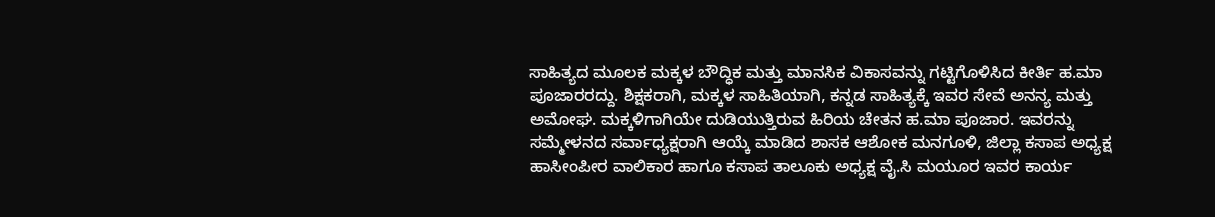ಸಾಹಿತ್ಯದ ಮೂಲಕ ಮಕ್ಕಳ ಬೌದ್ಧಿಕ ಮತ್ತು ಮಾನಸಿಕ ವಿಕಾಸವನ್ನು ಗಟ್ಟಿಗೊಳಿಸಿದ ಕೀರ್ತಿ ಹ.ಮಾ ಪೂಜಾರರದ್ದು. ಶಿಕ್ಷಕರಾಗಿ, ಮಕ್ಕಳ ಸಾಹಿತಿಯಾಗಿ, ಕನ್ನಡ ಸಾಹಿತ್ಯಕ್ಕೆ ಇವರ ಸೇವೆ ಅನನ್ಯ ಮತ್ತು ಅಮೋಘ. ಮಕ್ಕಳಿಗಾಗಿಯೇ ದುಡಿಯುತ್ತಿರುವ ಹಿರಿಯ ಚೇತನ ಹ.ಮಾ ಪೂಜಾರ. ಇವರನ್ನು ಸಮ್ಮೇಳನದ ಸರ್ವಾಧ್ಯಕ್ಷರಾಗಿ ಆಯ್ಕೆ ಮಾಡಿದ ಶಾಸಕ ಆಶೋಕ ಮನಗೂಳಿ, ಜಿಲ್ಲಾ ಕಸಾಪ ಅಧ್ಯಕ್ಷ ಹಾಸೀಂಪೀರ ವಾಲಿಕಾರ ಹಾಗೂ ಕಸಾಪ ತಾಲೂಕು ಅಧ್ಯಕ್ಷ ವೈ.ಸಿ ಮಯೂರ ಇವರ ಕಾರ್ಯ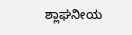ಶ್ಲಾಘನೀಯ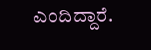ಎಂದಿದ್ದಾರೆ.